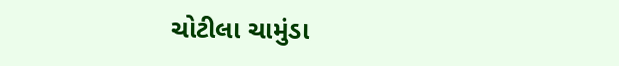ચોટીલા ચામુંડા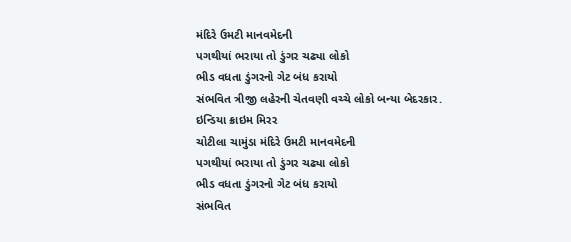મંદિરે ઉમટી માનવમેદની
પગથીયાં ભરાયા તો ડુંગર ચઢ્યા લોકો
ભીડ વધતા ડુંગરનો ગેટ બંધ કરાયો
સંભવિત ત્રીજી લહેરની ચેતવણી વચ્ચે લોકો બન્યા બેદરકાર.
ઇન્ડિયા ક્રાઇમ મિરર
ચોટીલા ચામુંડા મંદિરે ઉમટી માનવમેદની
પગથીયાં ભરાયા તો ડુંગર ચઢ્યા લોકો
ભીડ વધતા ડુંગરનો ગેટ બંધ કરાયો
સંભવિત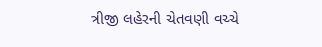ત્રીજી લહેરની ચેતવણી વચ્ચે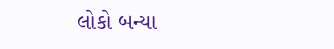લોકો બન્યા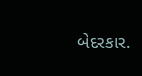બેદરકાર.